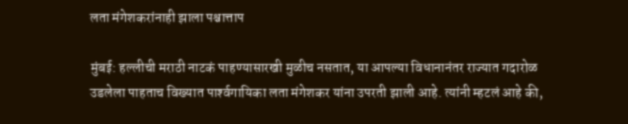लता मंगेशकरांनाही झाला पश्चात्ताप

मुंबई: हल्लीची मराठी नाटकं पाहण्यासारखी मुळीच नसतात, या आपल्या विधानानंतर राज्यात गदारोळ उडलेला पाहताच विख्यात पार्श्‍वगायिका लता मंगेशकर यांना उपरती झाली आहे. त्यांनी म्हटलं आहे की,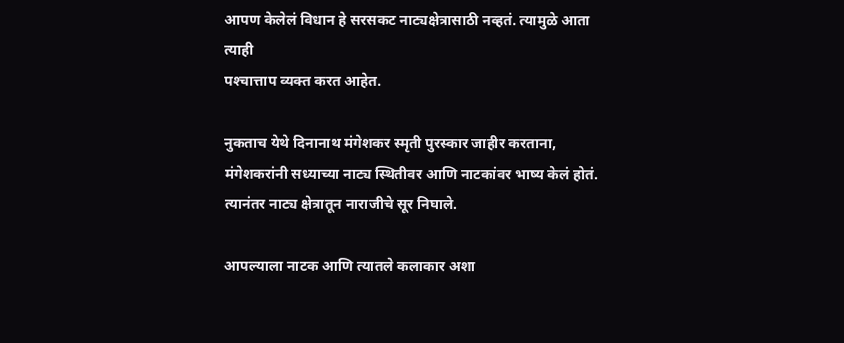आपण केलेलं विधान हे सरसकट नाट्यक्षेत्रासाठी नव्हतं. त्यामुळे आता त्याही
पश्‍चात्ताप व्यक्त करत आहेत.

नुकताच येथे दिनानाथ मंगेशकर स्मृती पुरस्कार जाहीर करताना, मंगेशकरांनी सध्याच्या नाट्य स्थितीवर आणि नाटकांवर भाष्य केलं होतं. त्यानंतर नाट्य क्षेत्रातून नाराजीचे सूर निघाले.

आपल्याला नाटक आणि त्यातले कलाकार अशा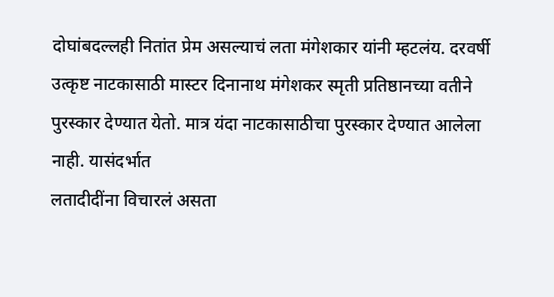दोघांबदल्लही नितांत प्रेम असल्याचं लता मंगेशकार यांनी म्हटलंय. दरवर्षी उत्कृष्ट नाटकासाठी मास्टर दिनानाथ मंगेशकर स्मृती प्रतिष्ठानच्या वतीने पुरस्कार देण्यात येतो. मात्र यंदा नाटकासाठीचा पुरस्कार देण्यात आलेला नाही. यासंदर्भात
लतादीदींना विचारलं असता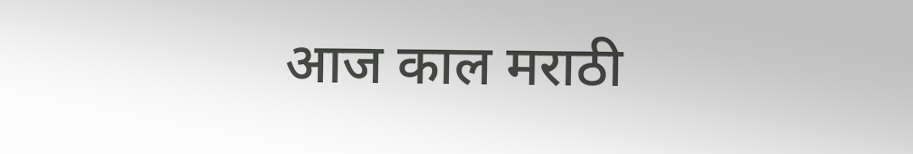आज काल मराठी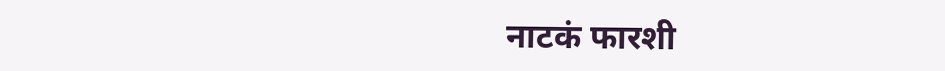नाटकं फारशी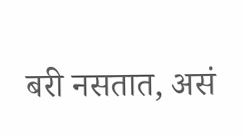बरी नसतात, असं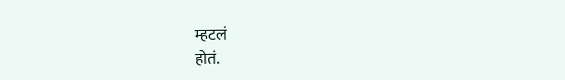म्हटलं
होतं.